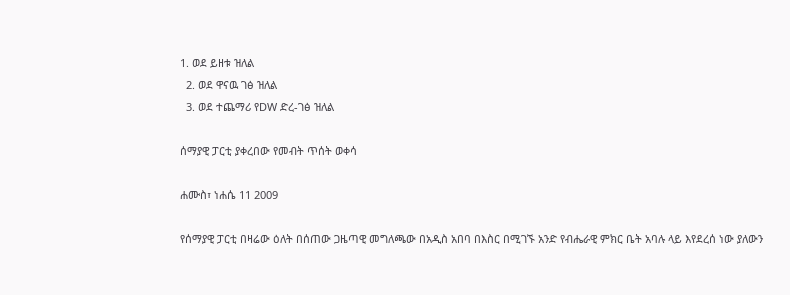1. ወደ ይዘቱ ዝለል
  2. ወደ ዋናዉ ገፅ ዝለል
  3. ወደ ተጨማሪ የDW ድረ-ገፅ ዝለል

ሰማያዊ ፓርቲ ያቀረበው የመብት ጥሰት ወቀሳ

ሐሙስ፣ ነሐሴ 11 2009

የሰማያዊ ፓርቲ በዛሬው ዕለት በሰጠው ጋዜጣዊ መግለጫው በአዲስ አበባ በእስር በሚገኙ አንድ የብሔራዊ ምክር ቤት አባሉ ላይ እየደረሰ ነው ያለውን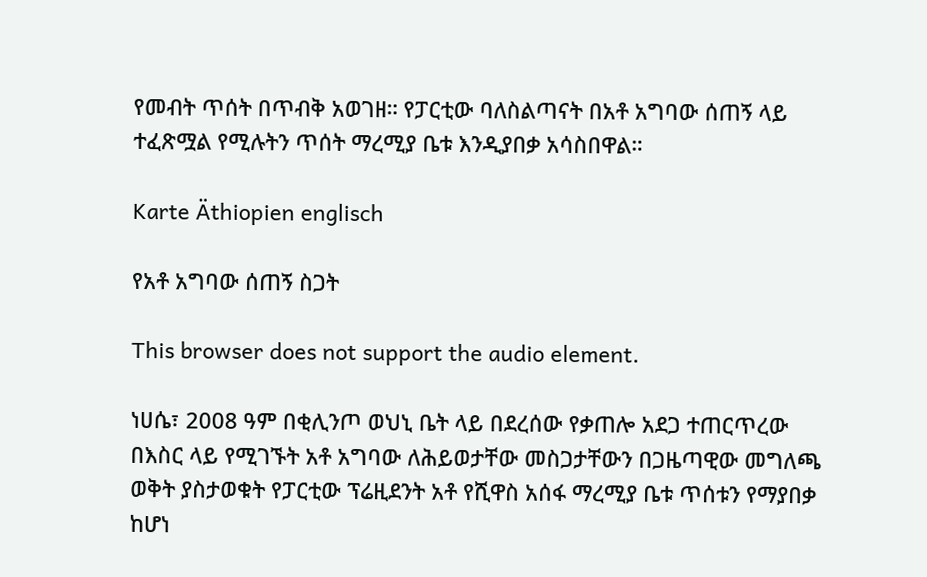የመብት ጥሰት በጥብቅ አወገዘ። የፓርቲው ባለስልጣናት በአቶ አግባው ሰጠኝ ላይ ተፈጽሟል የሚሉትን ጥሰት ማረሚያ ቤቱ እንዲያበቃ አሳስበዋል።

Karte Äthiopien englisch

የአቶ አግባው ሰጠኝ ስጋት

This browser does not support the audio element.

ነሀሴ፣ 2008 ዓም በቂሊንጦ ወህኒ ቤት ላይ በደረሰው የቃጠሎ አደጋ ተጠርጥረው በእስር ላይ የሚገኙት አቶ አግባው ለሕይወታቸው መስጋታቸውን በጋዜጣዊው መግለጫ ወቅት ያስታወቁት የፓርቲው ፕሬዚደንት አቶ የሺዋስ አሰፋ ማረሚያ ቤቱ ጥሰቱን የማያበቃ ከሆነ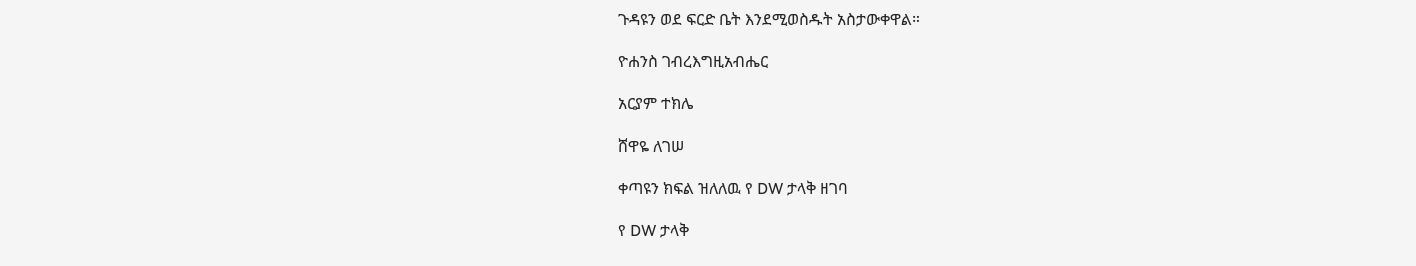ጉዳዩን ወደ ፍርድ ቤት እንደሚወስዱት አስታውቀዋል።

ዮሐንስ ገብረእግዚአብሔር

አርያም ተክሌ

ሸዋዬ ለገሠ

ቀጣዩን ክፍል ዝለለዉ የ DW ታላቅ ዘገባ

የ DW ታላቅ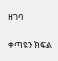ዘገባ

ቀጣዩን ክፍል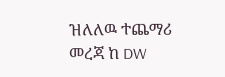ዝለለዉ ተጨማሪ መረጃ ከ DW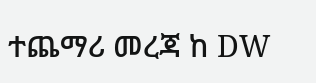ተጨማሪ መረጃ ከ DW